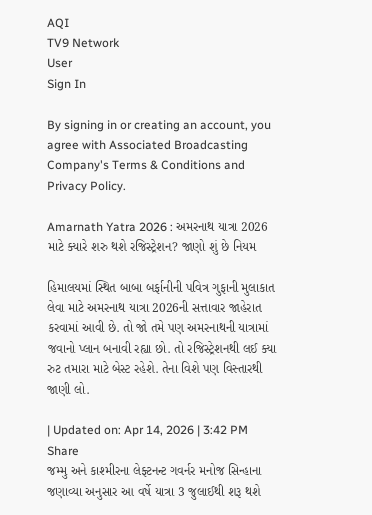AQI
TV9 Network
User
Sign In

By signing in or creating an account, you agree with Associated Broadcasting Company's Terms & Conditions and Privacy Policy.

Amarnath Yatra 2026 : અમરનાથ યાત્રા 2026 માટે ક્યારે શરુ થશે રજિસ્ટ્રેશન? જાણો શું છે નિયમ

હિમાલયમાં સ્થિત બાબા બર્ફાનીની પવિત્ર ગુફાની મુલાકાત લેવા માટે અમરનાથ યાત્રા 2026ની સત્તાવાર જાહેરાત કરવામાં આવી છે. તો જો તમે પણ અમરનાથની યાત્રામાં જવાનો પ્લાન બનાવી રહ્યા છો. તો રજિસ્ટ્રેશનથી લઈ ક્યા રુટ તમારા માટે બેસ્ટ રહેશે. તેના વિશે પણ વિસ્તારથી જાણી લો.

| Updated on: Apr 14, 2026 | 3:42 PM
Share
જમ્મુ અને કાશ્મીરના લેફ્ટનન્ટ ગવર્નર મનોજ સિન્હાના જણાવ્યા અનુસાર આ વર્ષે યાત્રા 3 જુલાઈથી શરૂ થશે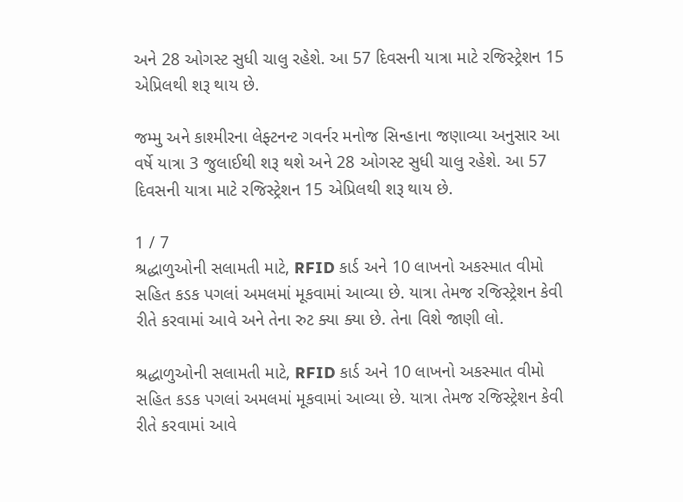અને 28 ઓગસ્ટ સુધી ચાલુ રહેશે. આ 57 દિવસની યાત્રા માટે રજિસ્ટ્રેશન 15 એપ્રિલથી શરૂ થાય છે.

જમ્મુ અને કાશ્મીરના લેફ્ટનન્ટ ગવર્નર મનોજ સિન્હાના જણાવ્યા અનુસાર આ વર્ષે યાત્રા 3 જુલાઈથી શરૂ થશે અને 28 ઓગસ્ટ સુધી ચાલુ રહેશે. આ 57 દિવસની યાત્રા માટે રજિસ્ટ્રેશન 15 એપ્રિલથી શરૂ થાય છે.

1 / 7
શ્રદ્ધાળુઓની સલામતી માટે, RFID કાર્ડ અને 10 લાખનો અકસ્માત વીમો સહિત કડક પગલાં અમલમાં મૂકવામાં આવ્યા છે. યાત્રા તેમજ રજિસ્ટ્રેશન કેવી રીતે કરવામાં આવે અને તેના રુટ ક્યા ક્યા છે. તેના વિશે જાણી લો.

શ્રદ્ધાળુઓની સલામતી માટે, RFID કાર્ડ અને 10 લાખનો અકસ્માત વીમો સહિત કડક પગલાં અમલમાં મૂકવામાં આવ્યા છે. યાત્રા તેમજ રજિસ્ટ્રેશન કેવી રીતે કરવામાં આવે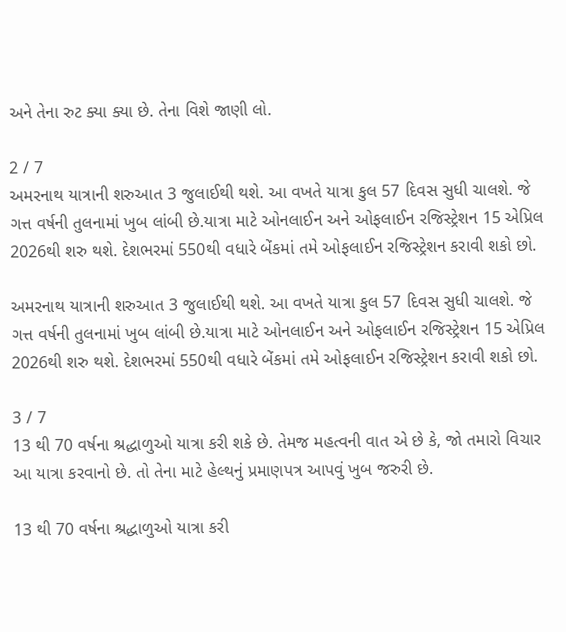અને તેના રુટ ક્યા ક્યા છે. તેના વિશે જાણી લો.

2 / 7
અમરનાથ યાત્રાની શરુઆત 3 જુલાઈથી થશે. આ વખતે યાત્રા કુલ 57 દિવસ સુધી ચાલશે. જે ગત્ત વર્ષની તુલનામાં ખુબ લાંબી છે.યાત્રા માટે ઓનલાઈન અને ઓફલાઈન રજિસ્ટ્રેશન 15 એપ્રિલ 2026થી શરુ થશે. દેશભરમાં 550થી વધારે બેંકમાં તમે ઓફલાઈન રજિસ્ટ્રેશન કરાવી શકો છો.

અમરનાથ યાત્રાની શરુઆત 3 જુલાઈથી થશે. આ વખતે યાત્રા કુલ 57 દિવસ સુધી ચાલશે. જે ગત્ત વર્ષની તુલનામાં ખુબ લાંબી છે.યાત્રા માટે ઓનલાઈન અને ઓફલાઈન રજિસ્ટ્રેશન 15 એપ્રિલ 2026થી શરુ થશે. દેશભરમાં 550થી વધારે બેંકમાં તમે ઓફલાઈન રજિસ્ટ્રેશન કરાવી શકો છો.

3 / 7
13 થી 70 વર્ષના શ્રદ્ધાળુઓ યાત્રા કરી શકે છે. તેમજ મહત્વની વાત એ છે કે, જો તમારો વિચાર આ યાત્રા કરવાનો છે. તો તેના માટે હેલ્થનું પ્રમાણપત્ર આપવું ખુબ જરુરી છે.

13 થી 70 વર્ષના શ્રદ્ધાળુઓ યાત્રા કરી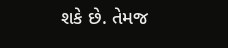શકે છે. તેમજ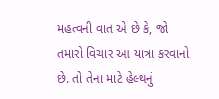મહત્વની વાત એ છે કે, જો તમારો વિચાર આ યાત્રા કરવાનો છે. તો તેના માટે હેલ્થનું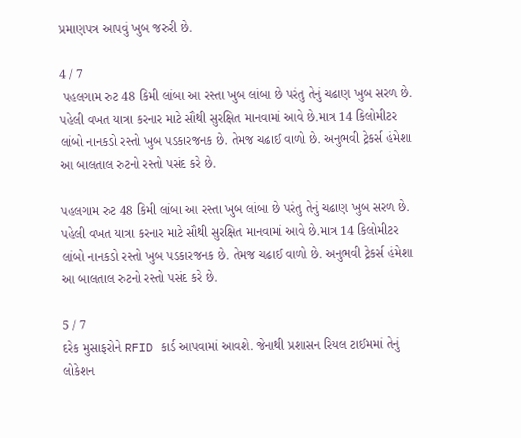પ્રમાણપત્ર આપવું ખુબ જરુરી છે.

4 / 7
 પહલગામ રુટ 48 કિમી લાંબા આ રસ્તા ખુબ લાંબા છે પરંતુ તેનું ચઢાણ ખુબ સરળ છે. પહેલી વખત યાત્રા કરનાર માટે સૌથી સુરક્ષિત માનવામાં આવે છે.માત્ર 14 કિલોમીટર લાંબો નાનકડો રસ્તો ખુબ પડકારજનક છે. તેમજ ચઢાઈ વાળો છે. અનુભવી ટ્રેકર્સ હંમેશા આ બાલતાલ રુટનો રસ્તો પસંદ કરે છે.

પહલગામ રુટ 48 કિમી લાંબા આ રસ્તા ખુબ લાંબા છે પરંતુ તેનું ચઢાણ ખુબ સરળ છે. પહેલી વખત યાત્રા કરનાર માટે સૌથી સુરક્ષિત માનવામાં આવે છે.માત્ર 14 કિલોમીટર લાંબો નાનકડો રસ્તો ખુબ પડકારજનક છે. તેમજ ચઢાઈ વાળો છે. અનુભવી ટ્રેકર્સ હંમેશા આ બાલતાલ રુટનો રસ્તો પસંદ કરે છે.

5 / 7
દરેક મુસાફરોને RFID કાર્ડ આપવામાં આવશે. જેનાથી પ્રશાસન રિયલ ટાઈમમાં તેનું લોકેશન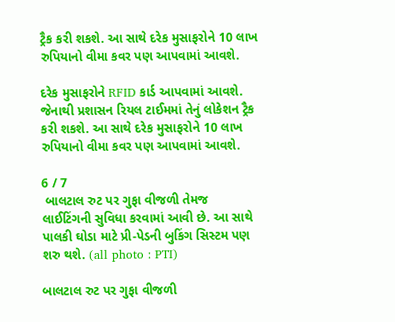ટ્રૈક કરી શકશે. આ સાથે દરેક મુસાફરોને 10 લાખ રુપિયાનો વીમા કવર પણ આપવામાં આવશે.

દરેક મુસાફરોને RFID કાર્ડ આપવામાં આવશે. જેનાથી પ્રશાસન રિયલ ટાઈમમાં તેનું લોકેશન ટ્રૈક કરી શકશે. આ સાથે દરેક મુસાફરોને 10 લાખ રુપિયાનો વીમા કવર પણ આપવામાં આવશે.

6 / 7
 બાલટાલ રુટ પર ગુફા વીજળી તેમજ લાઈટિંગની સુવિધા કરવામાં આવી છે. આ સાથે પાલકી ઘોડા માટે પ્રી-પેડની બુકિંગ સિસ્ટમ પણ શરુ થશે. (all photo : PTI)

બાલટાલ રુટ પર ગુફા વીજળી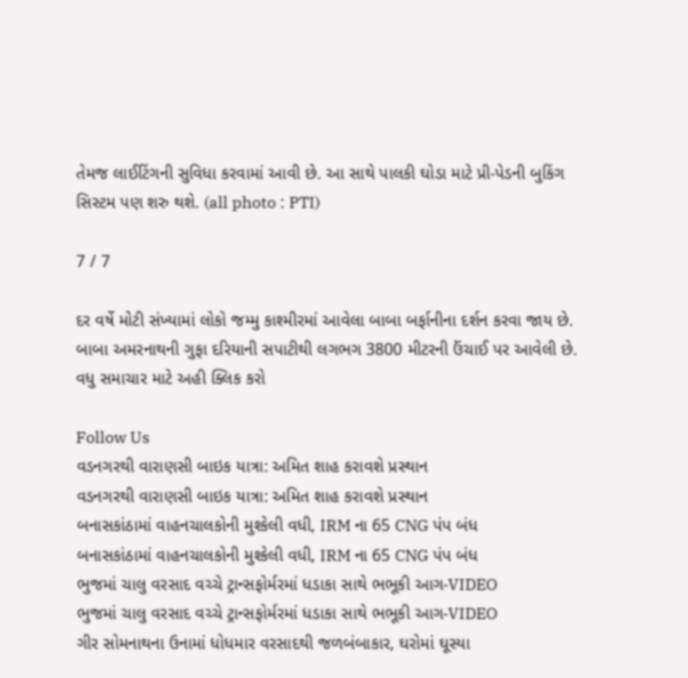તેમજ લાઈટિંગની સુવિધા કરવામાં આવી છે. આ સાથે પાલકી ઘોડા માટે પ્રી-પેડની બુકિંગ સિસ્ટમ પણ શરુ થશે. (all photo : PTI)

7 / 7

દર વર્ષે મોટી સંખ્યામાં લોકો જમ્મુ કાશ્મીરમાં આવેલા બાબા બર્ફાનીના દર્શન કરવા જાય છે. બાબા અમરનાથની ગુફા દરિયાની સપાટીથી લગભગ 3800 મીટરની ઉંચાઈ પર આવેલી છે. વધુ સમાચાર માટે અહી ક્લિક કરો

Follow Us
વડનગરથી વારાણસી બાઇક યાત્રા: અમિત શાહ કરાવશે પ્રસ્થાન
વડનગરથી વારાણસી બાઇક યાત્રા: અમિત શાહ કરાવશે પ્રસ્થાન
બનાસકાંઠામાં વાહનચાલકોની મુશ્કેલી વધી, IRM ના 65 CNG પંપ બંધ
બનાસકાંઠામાં વાહનચાલકોની મુશ્કેલી વધી, IRM ના 65 CNG પંપ બંધ
ભુજમાં ચાલુ વરસાદ વચ્ચે ટ્રાન્સફોર્મરમાં ધડાકા સાથે ભભૂકી આગ-VIDEO
ભુજમાં ચાલુ વરસાદ વચ્ચે ટ્રાન્સફોર્મરમાં ધડાકા સાથે ભભૂકી આગ-VIDEO
ગીર સોમનાથના ઉનામાં ધોધમાર વરસાદથી જળબંબાકાર, ઘરોમાં ઘૂસ્યા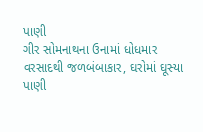પાણી
ગીર સોમનાથના ઉનામાં ધોધમાર વરસાદથી જળબંબાકાર, ઘરોમાં ઘૂસ્યા પાણી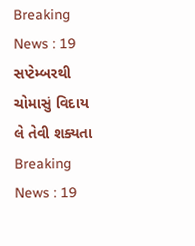Breaking News : 19 સપ્ટેમ્બરથી ચોમાસું વિદાય લે તેવી શક્યતા
Breaking News : 19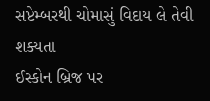સપ્ટેમ્બરથી ચોમાસું વિદાય લે તેવી શક્યતા
ઈસ્કોન બ્રિજ પર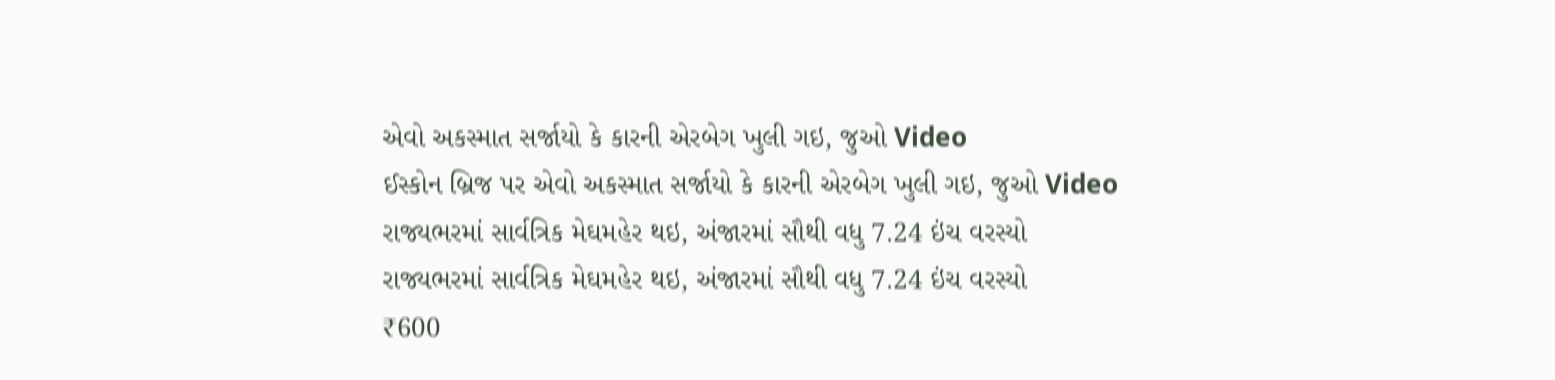એવો અકસ્માત સર્જાયો કે કારની એરબેગ ખુલી ગઇ, જુઓ Video
ઈસ્કોન બ્રિજ પર એવો અકસ્માત સર્જાયો કે કારની એરબેગ ખુલી ગઇ, જુઓ Video
રાજ્યભરમાં સાર્વત્રિક મેઘમહેર થઇ, અંજારમાં સૌથી વધુ 7.24 ઇંચ વરસ્યો
રાજ્યભરમાં સાર્વત્રિક મેઘમહેર થઇ, અંજારમાં સૌથી વધુ 7.24 ઇંચ વરસ્યો
₹600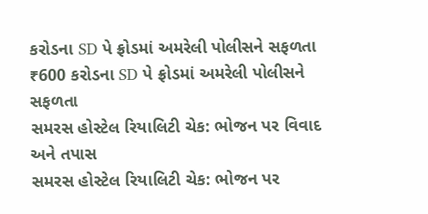કરોડના SD પે ફ્રોડમાં અમરેલી પોલીસને સફળતા
₹600 કરોડના SD પે ફ્રોડમાં અમરેલી પોલીસને સફળતા
સમરસ હોસ્ટેલ રિયાલિટી ચેક: ભોજન પર વિવાદ અને તપાસ
સમરસ હોસ્ટેલ રિયાલિટી ચેક: ભોજન પર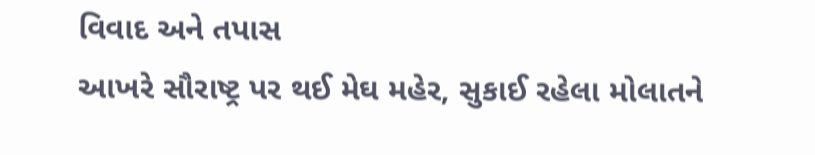વિવાદ અને તપાસ
આખરે સૌરાષ્ટ્ર પર થઈ મેઘ મહેર, સુકાઈ રહેલા મોલાતને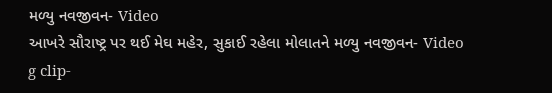મળ્યુ નવજીવન- Video
આખરે સૌરાષ્ટ્ર પર થઈ મેઘ મહેર, સુકાઈ રહેલા મોલાતને મળ્યુ નવજીવન- Video
g clip-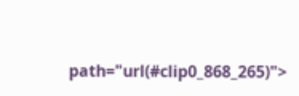path="url(#clip0_868_265)">